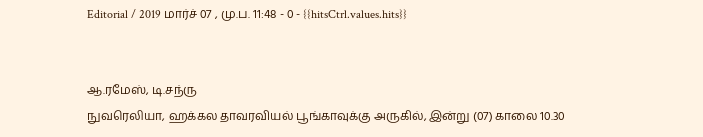Editorial / 2019 மார்ச் 07 , மு.ப. 11:48 - 0 - {{hitsCtrl.values.hits}}


ஆ.ரமேஸ், டி.சந்ரு
நுவரெலியா, ஹக்கல தாவரவியல் பூங்காவுக்கு அருகில், இன்று (07) காலை 10.30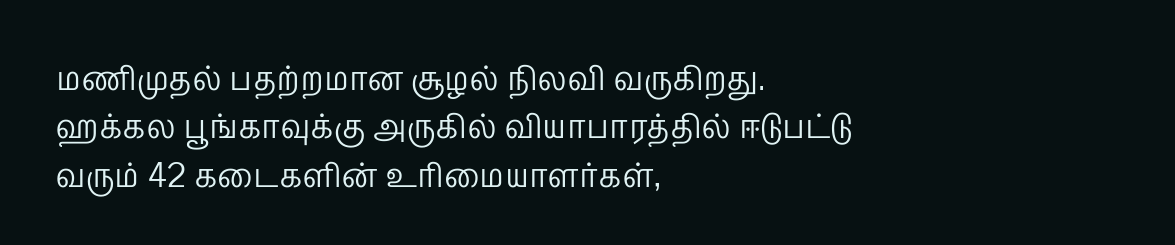மணிமுதல் பதற்றமான சூழல் நிலவி வருகிறது.
ஹக்கல பூங்காவுக்கு அருகில் வியாபாரத்தில் ஈடுபட்டு வரும் 42 கடைகளின் உரிமையாளர்கள்,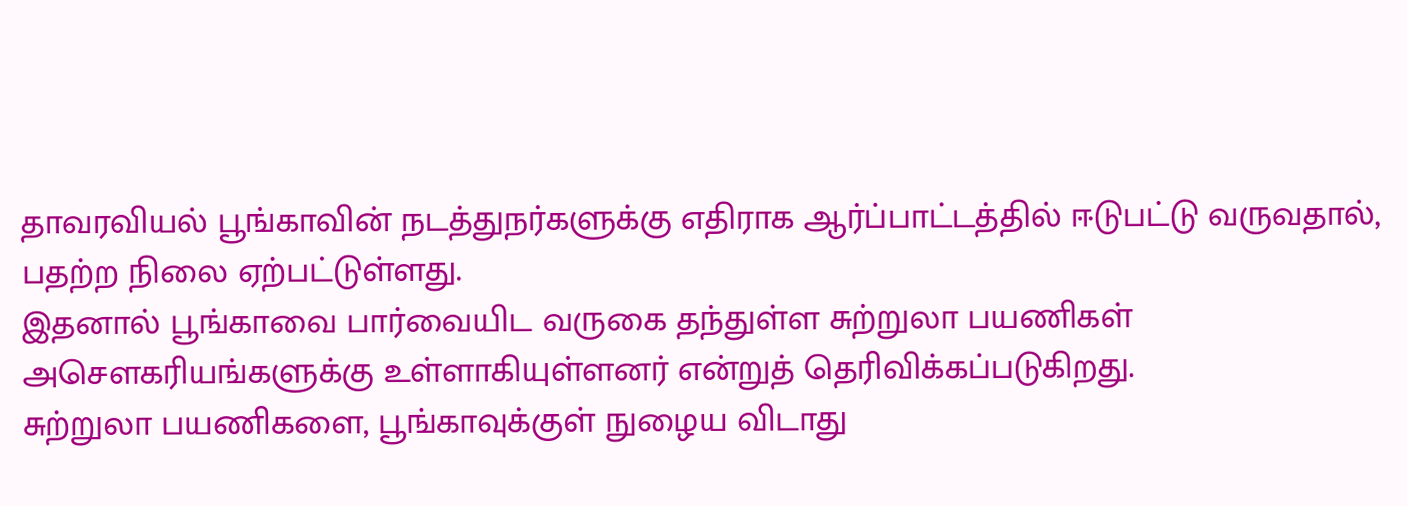தாவரவியல் பூங்காவின் நடத்துநர்களுக்கு எதிராக ஆர்ப்பாட்டத்தில் ஈடுபட்டு வருவதால், பதற்ற நிலை ஏற்பட்டுள்ளது.
இதனால் பூங்காவை பார்வையிட வருகை தந்துள்ள சுற்றுலா பயணிகள் அசௌகரியங்களுக்கு உள்ளாகியுள்ளனர் என்றுத் தெரிவிக்கப்படுகிறது.
சுற்றுலா பயணிகளை, பூங்காவுக்குள் நுழைய விடாது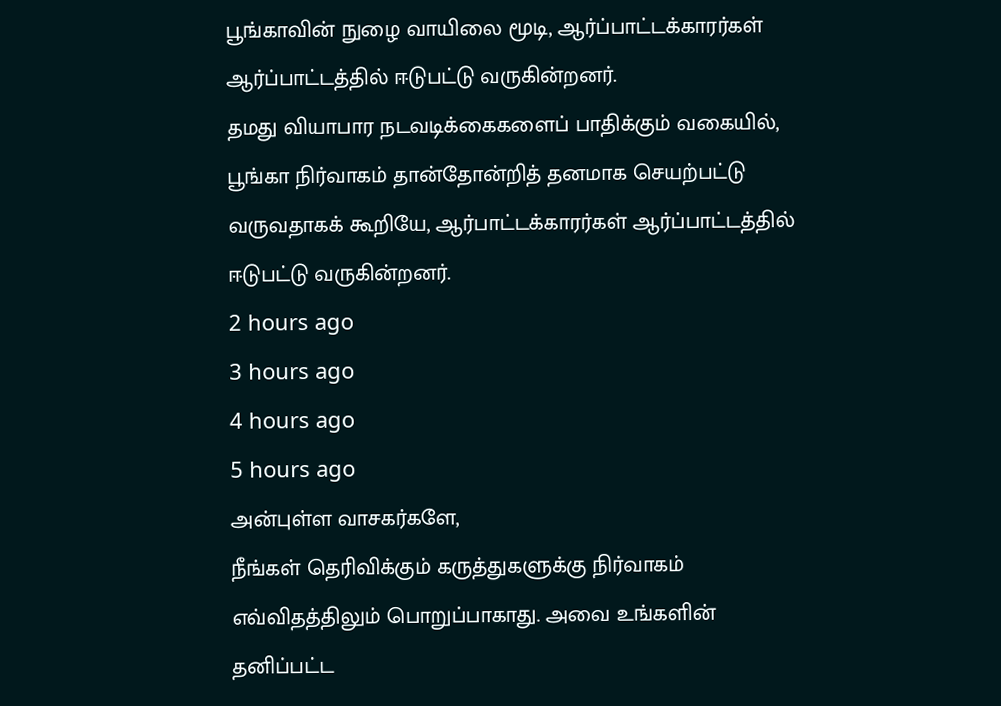பூங்காவின் நுழை வாயிலை மூடி, ஆர்ப்பாட்டக்காரர்கள் ஆர்ப்பாட்டத்தில் ஈடுபட்டு வருகின்றனர்.
தமது வியாபார நடவடிக்கைகளைப் பாதிக்கும் வகையில், பூங்கா நிர்வாகம் தான்தோன்றித் தனமாக செயற்பட்டு வருவதாகக் கூறியே, ஆர்பாட்டக்காரர்கள் ஆர்ப்பாட்டத்தில் ஈடுபட்டு வருகின்றனர்.
2 hours ago
3 hours ago
4 hours ago
5 hours ago
அன்புள்ள வாசகர்களே,
நீங்கள் தெரிவிக்கும் கருத்துகளுக்கு நிர்வாகம் எவ்விதத்திலும் பொறுப்பாகாது. அவை உங்களின் தனிப்பட்ட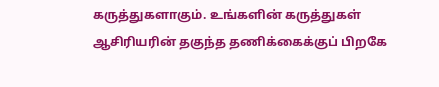கருத்துகளாகும். உங்களின் கருத்துகள் ஆசிரியரின் தகுந்த தணிக்கைக்குப் பிறகே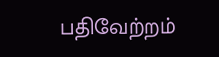பதிவேற்றம்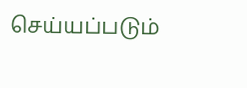செய்யப்படும்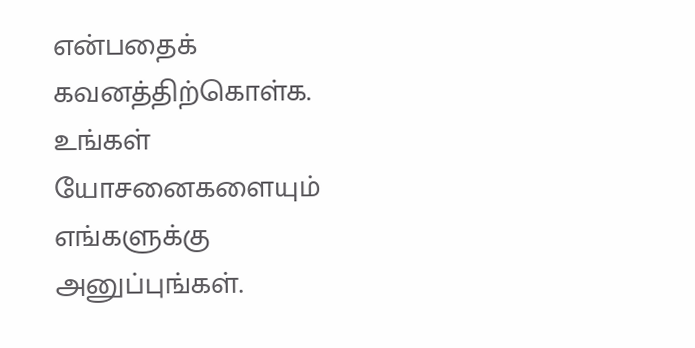என்பதைக் கவனத்திற்கொள்க. உங்கள் யோசனைகளையும் எங்களுக்கு அனுப்புங்கள்.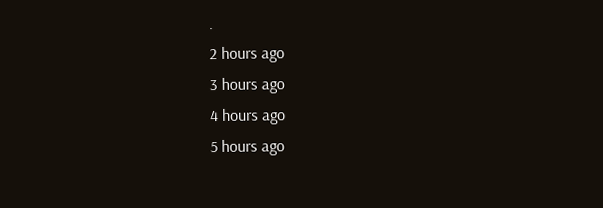.
2 hours ago
3 hours ago
4 hours ago
5 hours ago